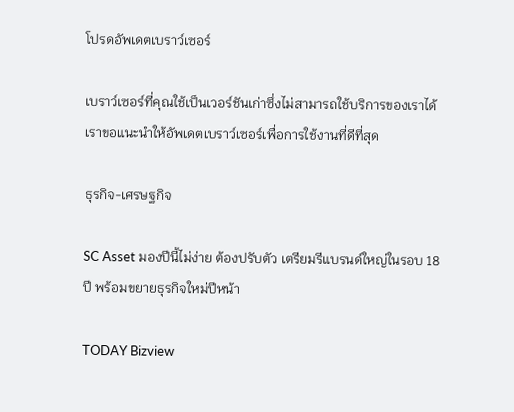โปรดอัพเดตเบราว์เซอร์

เบราว์เซอร์ที่คุณใช้เป็นเวอร์ชันเก่าซึ่งไม่สามารถใช้บริการของเราได้ เราขอแนะนำให้อัพเดตเบราว์เซอร์เพื่อการใช้งานที่ดีที่สุด

ธุรกิจ-เศรษฐกิจ

SC Asset มองปีนี้ไม่ง่าย ต้องปรับตัว เตรียมรีแบรนด์ใหญ่ในรอบ 18 ปี พร้อมขยายธุรกิจใหม่ปีหน้า

TODAY Bizview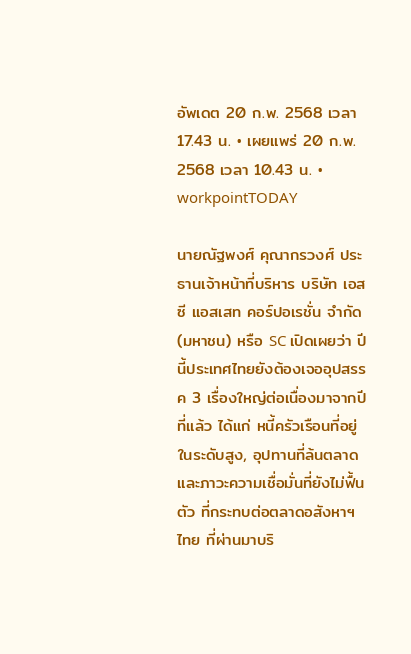อัพเดต 20 ก.พ. 2568 เวลา 17.43 น. • เผยแพร่ 20 ก.พ. 2568 เวลา 10.43 น. • workpointTODAY

นายณัฐพงศ์ คุณากรวงศ์ ประธานเจ้าหน้าที่บริหาร บริษัท เอสซี แอสเสท คอร์ปอเรชั่น จำกัด (มหาชน) หรือ SC เปิดเผยว่า ปีนี้ประเทศไทยยังต้องเจออุปสรรค 3 เรื่องใหญ่ต่อเนื่องมาจากปีที่แล้ว ได้แก่ หนี้ครัวเรือนที่อยู่ในระดับสูง, อุปทานที่ล้นตลาด และภาวะความเชื่อมั่นที่ยังไม่ฟื้นตัว ที่กระทบต่อตลาดอสังหาฯ ไทย ที่ผ่านมาบริ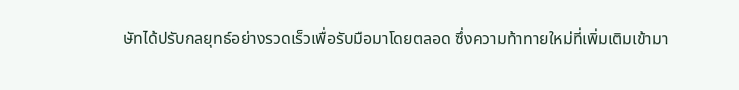ษัทได้ปรับกลยุทธ์อย่างรวดเร็วเพื่อรับมือมาโดยตลอด ซึ่งความท้าทายใหม่ที่เพิ่มเติมเข้ามา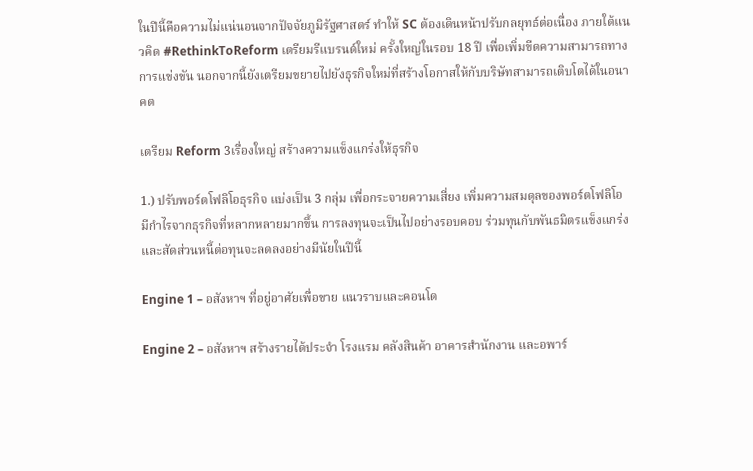ในปีนี้คือความไม่แน่นอนจากปัจจัยภูมิรัฐศาสตร์ ทำให้ SC ต้องเดินหน้าปรับกลยุทธ์ต่อเนื่อง ภายใต้แนวคิด #RethinkToReform เตรียมรีแบรนด์ใหม่ ครั้งใหญ่ในรอบ 18 ปี เพื่อเพิ่มขีดความสามารถทางการแข่งขัน นอกจากนี้ยังเตรียมขยายไปยังธุรกิจใหม่ที่สร้างโอกาสให้กับบริษัทสามารถเติบโตได้ในอนาคต

เตรียม Reform 3เรื่องใหญ่ สร้างความแข็งแกร่งให้ธุรกิจ

1.) ปรับพอร์ตโฟลิโอธุรกิจ แบ่งเป็น 3 กลุ่ม เพื่อกระจายความเสี่ยง เพิ่มความสมดุลของพอร์ตโฟลิโอ มีกำไรจากธุรกิจที่หลากหลายมากขึ้น การลงทุนจะเป็นไปอย่างรอบคอบ ร่วมทุนกับพันธมิตรแข็งแกร่ง และสัดส่วนหนี้ต่อทุนจะลดลงอย่างมีนัยในปีนี้

Engine 1 – อสังหาฯ ที่อยู่อาศัยเพื่อขาย แนวราบและคอนโด

Engine 2 – อสังหาฯ สร้างรายได้ประจำ โรงแรม คลังสินค้า อาคารสำนักงาน และอพาร์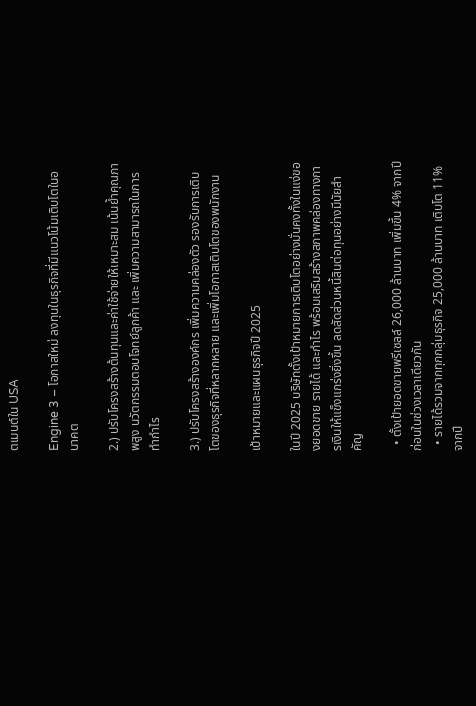ตเมนต์ใน USA

Engine 3 – โอกาสใหม่ ลงทุนในธุรกิจที่มีแนวโน้มเติบโตในอนาคต

2.) ปรับโครงสร้างต้นทุนและค่าใช้จ่ายให้เหมาะสม เน้นย้ำคุณภาพสูง นวัตกรรมตอบโจทย์ลูกค้า และ เพิ่มความสามารถในการทำกำไร

3.) ปรับโครงสร้างองค์กร เพิ่มความคล่องตัว รองรับการเติบโตของธุรกิจที่หลากหลาย และเพิ่มโอกาสเติบโตของพนักงาน

เป้าหมายและแผนธุรกิจปี 2025

ในปี 2025 บริษัทตั้งเป้าหมายการเติบโตอย่างมั่นคงทั้งในแง่ของยอดขาย รายได้ และกำไร พร้อมเสริมสร้างสภาพคล่องทางการเงินให้แข็งแกร่งยิ่งขึ้น ลดสัดส่วนหนี้สินต่อทุนอย่างมีนัยสำคัญ

  • ตั้งเป้ายอดขายพรีเซลล์ 26,000 ล้านบาท เพิ่มขึ้น 4% จากปีก่อนในช่วงเวลาเดียวกัน
  • รายได้รวมจากทุกกลุ่มธุรกิจ 25,000 ล้านบาท เติบโต 11% จากปี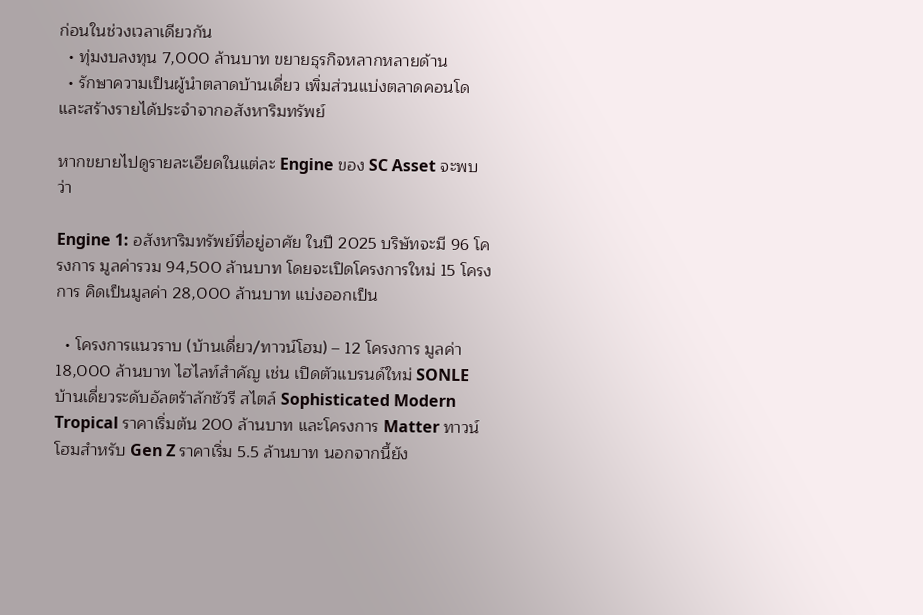ก่อนในช่วงเวลาเดียวกัน
  • ทุ่มงบลงทุน 7,000 ล้านบาท ขยายธุรกิจหลากหลายด้าน
  • รักษาความเป็นผู้นำตลาดบ้านเดี่ยว เพิ่มส่วนแบ่งตลาดคอนโด และสร้างรายได้ประจำจากอสังหาริมทรัพย์

หากขยายไปดูรายละเอียดในแต่ละ Engine ของ SC Asset จะพบว่า

Engine 1: อสังหาริมทรัพย์ที่อยู่อาศัย ในปี 2025 บริษัทจะมี 96 โครงการ มูลค่ารวม 94,500 ล้านบาท โดยจะเปิดโครงการใหม่ 15 โครงการ คิดเป็นมูลค่า 28,000 ล้านบาท แบ่งออกเป็น

  • โครงการแนวราบ (บ้านเดี่ยว/ทาวน์โฮม) – 12 โครงการ มูลค่า 18,000 ล้านบาท ไฮไลท์สำคัญ เช่น เปิดตัวแบรนด์ใหม่ SONLE บ้านเดี่ยวระดับอัลตร้าลักชัวรี สไตล์ Sophisticated Modern Tropical ราคาเริ่มต้น 200 ล้านบาท และโครงการ Matter ทาวน์โฮมสำหรับ Gen Z ราคาเริ่ม 5.5 ล้านบาท นอกจากนี้ยัง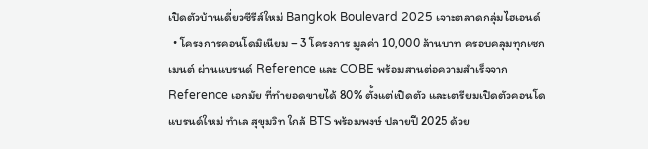เปิดตัวบ้านเดี่ยวซีรีส์ใหม่ Bangkok Boulevard 2025 เจาะตลาดกลุ่มไฮเอนด์
  • โครงการคอนโดมิเนียม – 3 โครงการ มูลค่า 10,000 ล้านบาท ครอบคลุมทุกเซกเมนต์ ผ่านแบรนด์ Reference และ COBE พร้อมสานต่อความสำเร็จจาก Reference เอกมัย ที่ทำยอดขายได้ 80% ตั้งแต่เปิดตัว และเตรียมเปิดตัวคอนโดแบรนด์ใหม่ ทำเล สุขุมวิท ใกล้ BTS พร้อมพงษ์ ปลายปี 2025 ด้วย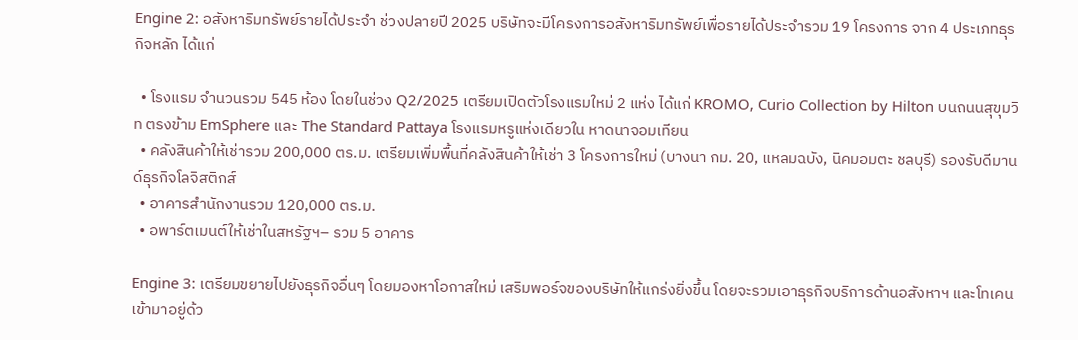Engine 2: อสังหาริมทรัพย์รายได้ประจำ ช่วงปลายปี 2025 บริษัทจะมีโครงการอสังหาริมทรัพย์เพื่อรายได้ประจำรวม 19 โครงการ จาก 4 ประเภทธุรกิจหลัก ได้แก่

  • โรงแรม จำนวนรวม 545 ห้อง โดยในช่วง Q2/2025 เตรียมเปิดตัวโรงแรมใหม่ 2 แห่ง ได้แก่ KROMO, Curio Collection by Hilton บนถนนสุขุมวิท ตรงข้าม EmSphere และ The Standard Pattaya โรงแรมหรูแห่งเดียวใน หาดนาจอมเทียน
  • คลังสินค้าให้เช่ารวม 200,000 ตร.ม. เตรียมเพิ่มพื้นที่คลังสินค้าให้เช่า 3 โครงการใหม่ (บางนา กม. 20, แหลมฉบัง, นิคมอมตะ ชลบุรี) รองรับดีมานด์ธุรกิจโลจิสติกส์
  • อาคารสำนักงานรวม 120,000 ตร.ม.
  • อพาร์ตเมนต์ให้เช่าในสหรัฐฯ– รวม 5 อาคาร

Engine 3: เตรียมขยายไปยังธุรกิจอื่นๆ โดยมองหาโอกาสใหม่ เสริมพอร์จของบริษัทให้แกร่งยิ่งขึ้น โดยจะรวมเอาธุรกิจบริการด้านอสังหาฯ และโทเคนเข้ามาอยู่ด้ว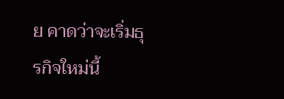ย คาดว่าจะเริ่มธุรกิจใหม่นี้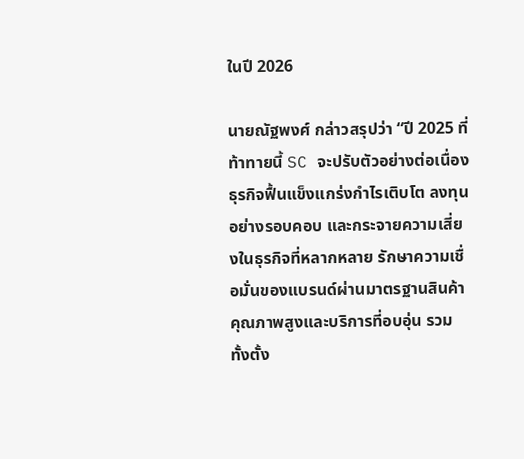ในปี 2026

นายณัฐพงศ์ กล่าวสรุปว่า “ปี 2025 ที่ท้าทายนี้ SC จะปรับตัวอย่างต่อเนื่อง ธุรกิจฟื้นแข็งแกร่งกำไรเติบโต ลงทุนอย่างรอบคอบ และกระจายความเสี่ยงในธุรกิจที่หลากหลาย รักษาความเชื่อมั่นของแบรนด์ผ่านมาตรฐานสินค้าคุณภาพสูงและบริการที่อบอุ่น รวมทั้งตั้ง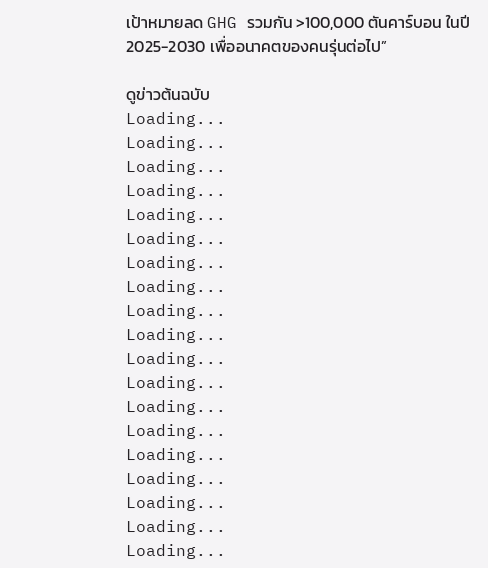เป้าหมายลด GHG รวมกัน >100,000 ตันคาร์บอน ในปี 2025-2030 เพื่ออนาคตของคนรุ่นต่อไป”

ดูข่าวต้นฉบับ
Loading...
Loading...
Loading...
Loading...
Loading...
Loading...
Loading...
Loading...
Loading...
Loading...
Loading...
Loading...
Loading...
Loading...
Loading...
Loading...
Loading...
Loading...
Loading...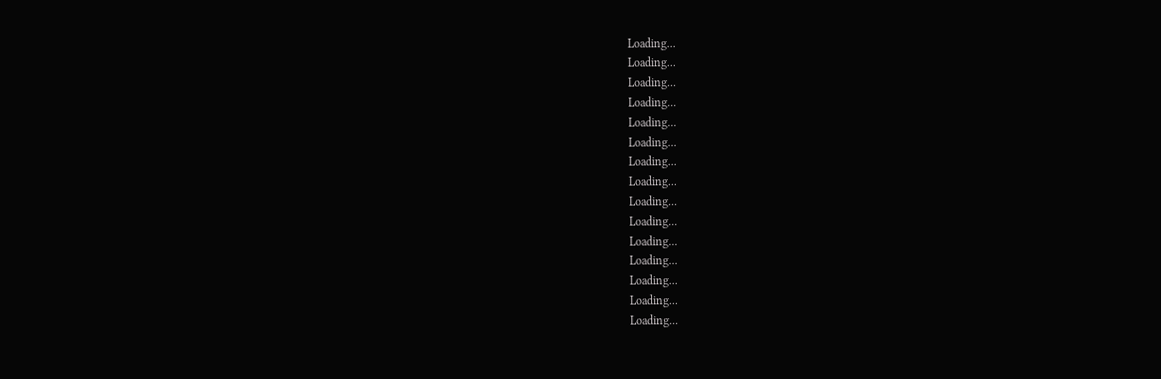Loading...
Loading...
Loading...
Loading...
Loading...
Loading...
Loading...
Loading...
Loading...
Loading...
Loading...
Loading...
Loading...
Loading...
Loading...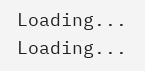Loading...
Loading...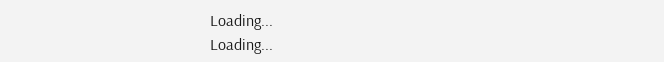Loading...
Loading...